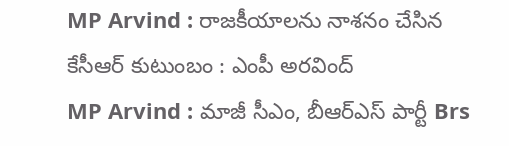MP Arvind : రాజకీయాలను నాశనం చేసిన కేసీఆర్ కుటుంబం : ఎంపీ అరవింద్
MP Arvind : మాజీ సీఎం, బీఆర్ఎస్ పార్టీ Brs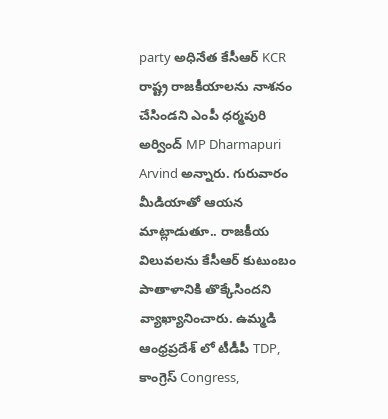party అధినేత కేసీఆర్ KCR రాష్ట్ర రాజకీయాలను నాశనం చేసిండని ఎంపీ ధర్మపురి అర్వింద్ MP Dharmapuri Arvind అన్నారు. గురువారం మీడియాతో ఆయన మాట్లాడుతూ.. రాజకీయ విలువలను కేసీఆర్ కుటుంబం పాతాళానికి తొక్కేసిందని వ్యాఖ్యానించారు. ఉమ్మడి ఆంధ్రప్రదేశ్ లో టీడీపీ TDP, కాంగ్రెస్ Congress,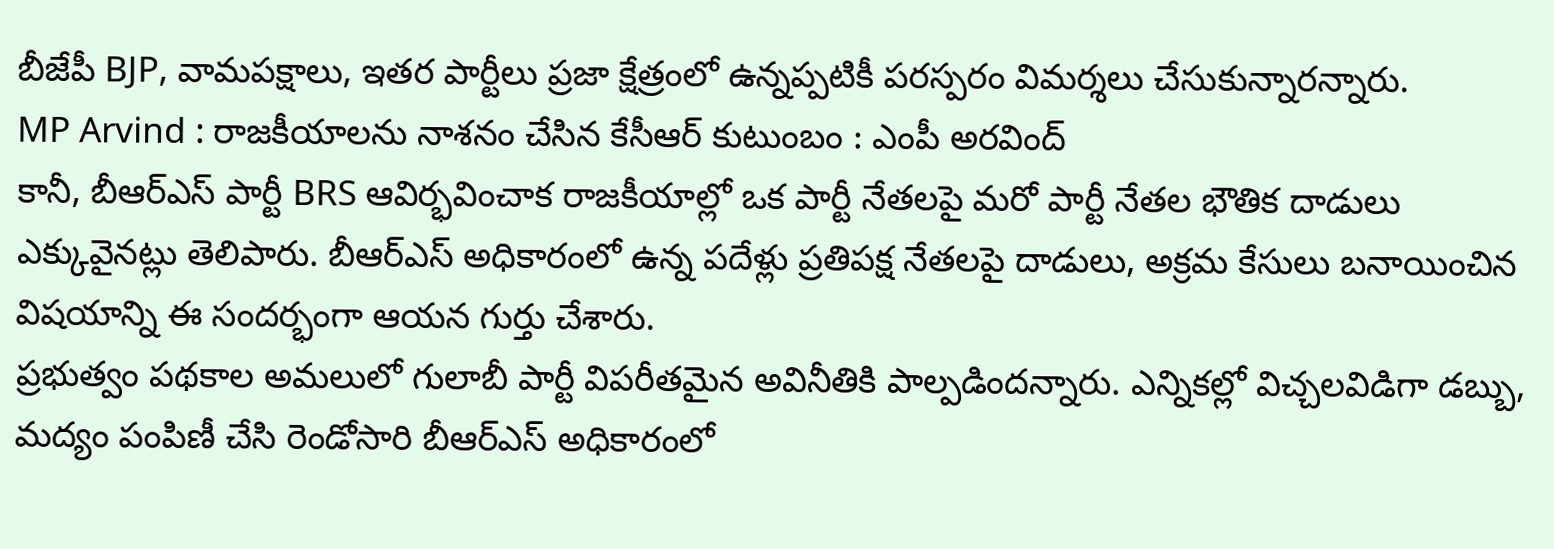బీజేపీ BJP, వామపక్షాలు, ఇతర పార్టీలు ప్రజా క్షేత్రంలో ఉన్నప్పటికీ పరస్పరం విమర్శలు చేసుకున్నారన్నారు.
MP Arvind : రాజకీయాలను నాశనం చేసిన కేసీఆర్ కుటుంబం : ఎంపీ అరవింద్
కానీ, బీఆర్ఎస్ పార్టీ BRS ఆవిర్భవించాక రాజకీయాల్లో ఒక పార్టీ నేతలపై మరో పార్టీ నేతల భౌతిక దాడులు ఎక్కువైనట్లు తెలిపారు. బీఆర్ఎస్ అధికారంలో ఉన్న పదేళ్లు ప్రతిపక్ష నేతలపై దాడులు, అక్రమ కేసులు బనాయించిన విషయాన్ని ఈ సందర్భంగా ఆయన గుర్తు చేశారు.
ప్రభుత్వం పథకాల అమలులో గులాబీ పార్టీ విపరీతమైన అవినీతికి పాల్పడిందన్నారు. ఎన్నికల్లో విచ్చలవిడిగా డబ్బు, మద్యం పంపిణీ చేసి రెండోసారి బీఆర్ఎస్ అధికారంలో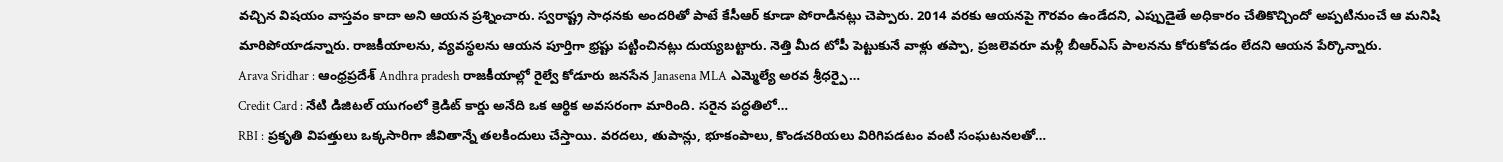వచ్చిన విషయం వాస్తవం కాదా అని ఆయన ప్రశ్నించారు. స్వరాష్ట్ర సాధనకు అందరితో పాటే కేసీఆర్ కూడా పోరాడినట్లు చెప్పారు. 2014 వరకు ఆయనపై గౌరవం ఉండేదని, ఎప్పుడైతే అధికారం చేతికొచ్చిందో అప్పటినుంచే ఆ మనిషి మారిపోయాడన్నారు. రాజకీయాలను, వ్యవస్థలను ఆయన పూర్తిగా భ్రష్టు పట్టించినట్లు దుయ్యబట్టారు. నెత్తి మీద టోపీ పెట్టుకునే వాళ్లు తప్పా, ప్రజలెవరూ మళ్లీ బీఆర్ఎస్ పాలనను కోరుకోవడం లేదని ఆయన పేర్కొన్నారు.
Arava Sridhar : ఆంధ్రప్రదేశ్ Andhra pradesh రాజకీయాల్లో రైల్వే కోడూరు జనసేన Janasena MLA ఎమ్మెల్యే అరవ శ్రీధర్పై…
Credit Card : నేటి డిజిటల్ యుగంలో క్రెడిట్ కార్డు అనేది ఒక ఆర్థిక అవసరంగా మారింది. సరైన పద్ధతిలో…
RBI : ప్రకృతి విపత్తులు ఒక్కసారిగా జీవితాన్నే తలకిందులు చేస్తాయి. వరదలు, తుపాన్లు, భూకంపాలు, కొండచరియలు విరిగిపడటం వంటి సంఘటనలతో…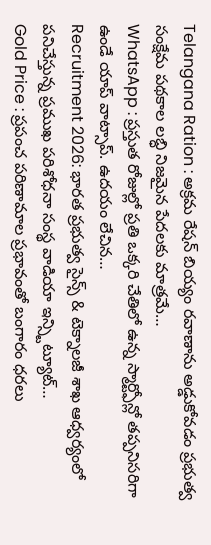Telangana Ration : అక్రమ రేషన్ బియ్యం రవాణాను అడ్డుకోవడం ప్రభుత్వ సంక్షేమ పథకాల లబ్ధి నిజమైన పేదలకు మాత్రమే…
WhatsApp : ప్రస్తుత రోజుల్లో ప్రతి ఒక్కరి చేతిలో ఉన్న స్మార్ట్ఫోన్లో తప్పనిసరిగా ఉండే యాప్ వాట్సాప్. ఉదయం లేచిన…
Recruitment 2026: భారత ప్రభుత్వ సైన్స్ & టెక్నాలజీ శాఖ ఆధ్వర్యంలో పనిచేస్తున్న ప్రముఖ పరిశోధనా సంస్థ వాడియా ఇన్స్టిట్యూట్…
Gold Price : ప్రపంచ పరిణామాల ప్రభావంతో బంగారం ధరలు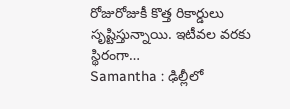రోజురోజుకీ కొత్త రికార్డులు సృష్టిస్తున్నాయి. ఇటీవల వరకు స్థిరంగా…
Samantha : ఢిల్లీలో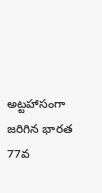అట్టహాసంగా జరిగిన భారత 77వ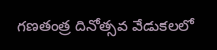గణతంత్ర దినోత్సవ వేడుకలలో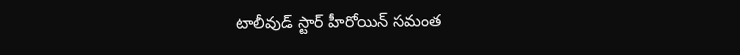టాలీవుడ్ స్టార్ హీరోయిన్ సమంత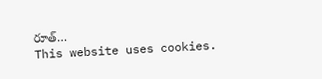రూత్…
This website uses cookies.